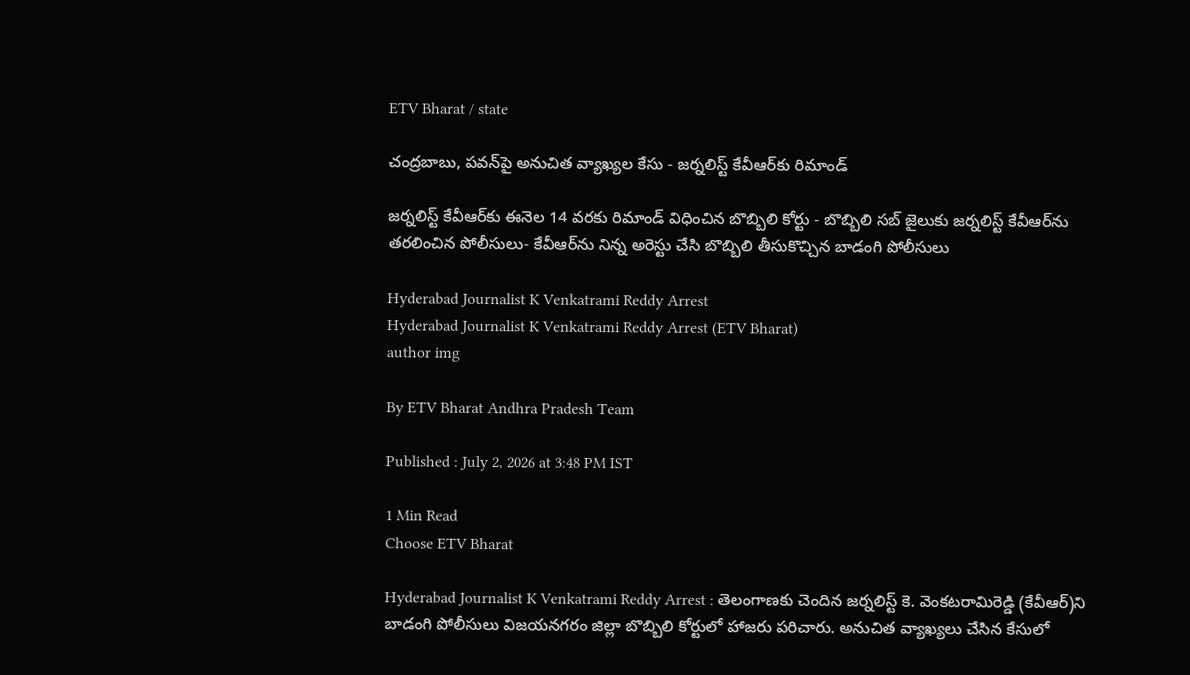ETV Bharat / state

చంద్రబాబు, పవన్‌పై అనుచిత వ్యాఖ్యల కేసు - జర్నలిస్ట్‌ కేవీఆర్‌కు రిమాండ్

జర్నలిస్ట్‌ కేవీఆర్‌కు ఈనెల 14 వరకు రిమాండ్‌ విధించిన బొబ్బిలి కోర్టు - బొబ్బిలి సబ్ జైలుకు జర్నలిస్ట్‌ కేవీఆర్‌ను తరలించిన పోలీసులు- కేవీఆర్‌ను నిన్న అరెస్టు చేసి బొబ్బిలి తీసుకొచ్చిన బాడంగి పోలీసులు

Hyderabad Journalist K Venkatrami Reddy Arrest
Hyderabad Journalist K Venkatrami Reddy Arrest (ETV Bharat)
author img

By ETV Bharat Andhra Pradesh Team

Published : July 2, 2026 at 3:48 PM IST

1 Min Read
Choose ETV Bharat

Hyderabad Journalist K Venkatrami Reddy Arrest : తెలంగాణకు చెందిన జర్నలిస్ట్‌ కె. వెంకటరామిరెడ్డి (కేవీఆర్‌)ని బాడంగి పోలీసులు విజయనగరం జిల్లా బొబ్బిలి కోర్టులో హాజరు పరిచారు. అనుచిత వ్యాఖ్యలు చేసిన కేసులో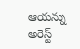ఆయన్ను అరెస్ట్‌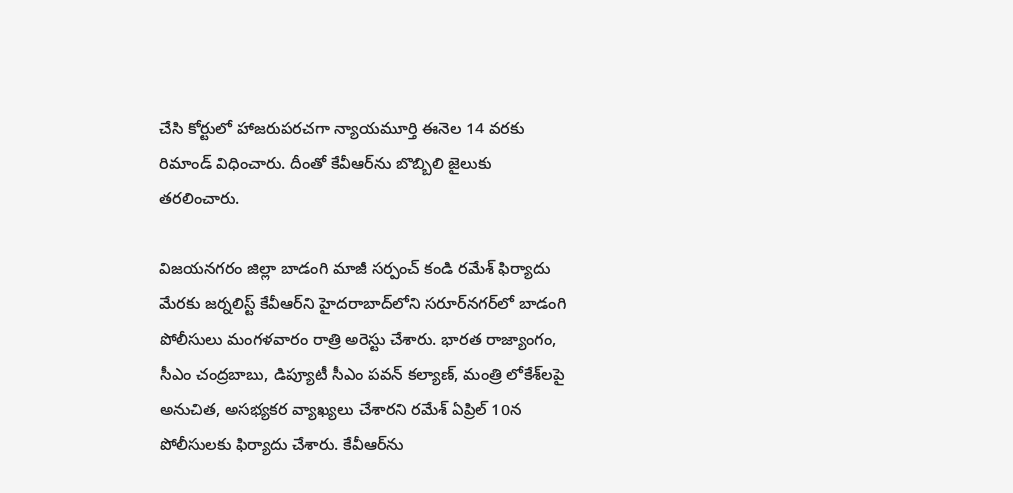చేసి కోర్టులో హాజరుపరచగా న్యాయమూర్తి ఈనెల 14 వరకు రిమాండ్‌ విధించారు. దీంతో కేవీఆర్‌ను బొబ్బిలి జైలుకు తరలించారు.

విజయనగరం జిల్లా బాడంగి మాజీ సర్పంచ్‌ కండి రమేశ్‌ ఫిర్యాదు మేరకు జర్నలిస్ట్ కేవీఆర్‌ని హైదరాబాద్‌లోని సరూర్‌నగర్‌లో బాడంగి పోలీసులు మంగళవారం రాత్రి అరెస్టు చేశారు. భారత రాజ్యాంగం, సీఎం చంద్రబాబు, డిప్యూటీ సీఎం పవన్‌ కల్యాణ్, మంత్రి లోకేశ్‌లపై అనుచిత, అసభ్యకర వ్యాఖ్యలు చేశారని రమేశ్‌ ఏప్రిల్‌ 10న పోలీసులకు ఫిర్యాదు చేశారు. కేవీఆర్‌ను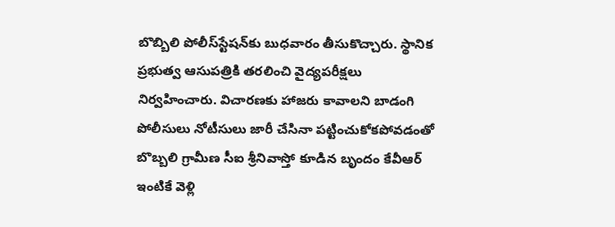బొబ్బిలి పోలీస్‌స్టేషన్‌కు బుధవారం తీసుకొచ్చారు. స్థానిక ప్రభుత్వ ఆసుపత్రికి తరలించి వైద్యపరీక్షలు నిర్వహించారు. విచారణకు హాజరు కావాలని బాడంగి పోలీసులు నోటీసులు జారీ చేసినా పట్టించుకోకపోవడంతో బొబ్బలి గ్రామీణ సీఐ శ్రీనివాస్తో కూడిన బృందం కేవీఆర్ ఇంటికే వెళ్లి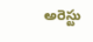అరెస్టు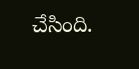చేసింది.